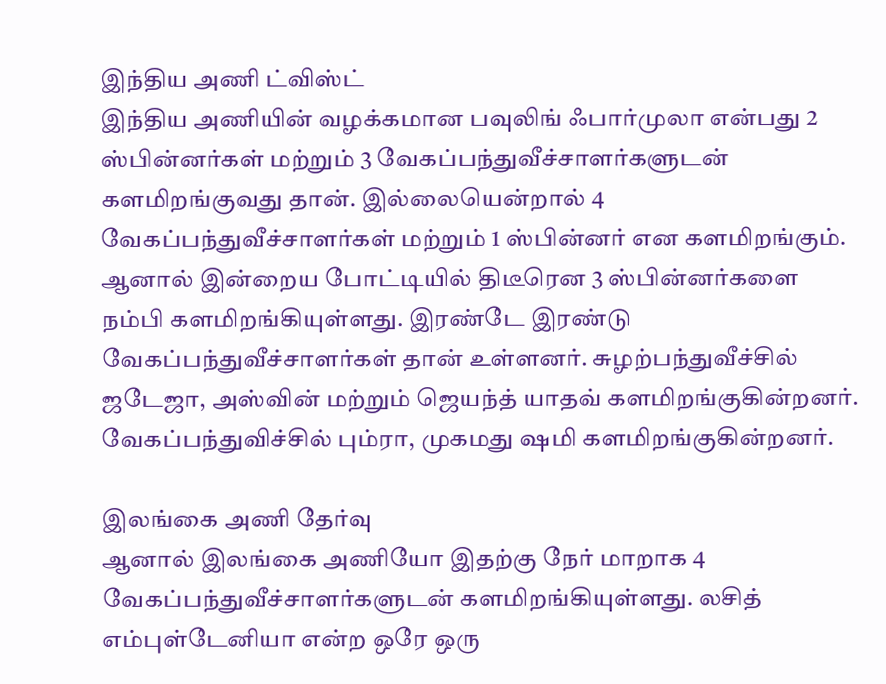இந்திய அணி ட்விஸ்ட்
இந்திய அணியின் வழக்கமான பவுலிங் ஃபார்முலா என்பது 2 ஸ்பின்னர்கள் மற்றும் 3 வேகப்பந்துவீச்சாளர்களுடன் களமிறங்குவது தான். இல்லையென்றால் 4 வேகப்பந்துவீச்சாளர்கள் மற்றும் 1 ஸ்பின்னர் என களமிறங்கும். ஆனால் இன்றைய போட்டியில் திடீரென 3 ஸ்பின்னர்களை நம்பி களமிறங்கியுள்ளது. இரண்டே இரண்டு வேகப்பந்துவீச்சாளர்கள் தான் உள்ளனர். சுழற்பந்துவீச்சில் ஜடேஜா, அஸ்வின் மற்றும் ஜெயந்த் யாதவ் களமிறங்குகின்றனர். வேகப்பந்துவிச்சில் பும்ரா, முகமது ஷமி களமிறங்குகின்றனர்.

இலங்கை அணி தேர்வு
ஆனால் இலங்கை அணியோ இதற்கு நேர் மாறாக 4 வேகப்பந்துவீச்சாளர்களுடன் களமிறங்கியுள்ளது. லசித் எம்புள்டேனியா என்ற ஒரே ஒரு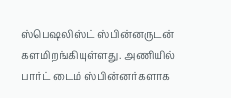ஸ்பெஷலிஸ்ட் ஸ்பின்னருடன் களமிறங்கியுள்ளது. அணியில் பார்ட் டைம் ஸ்பின்னர்களாக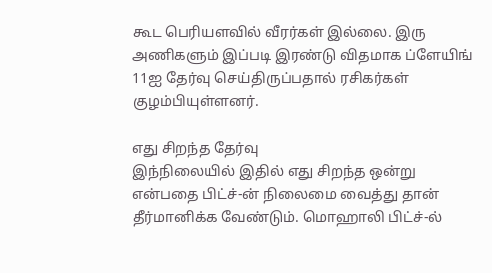கூட பெரியளவில் வீரர்கள் இல்லை. இரு அணிகளும் இப்படி இரண்டு விதமாக ப்ளேயிங் 11ஐ தேர்வு செய்திருப்பதால் ரசிகர்கள் குழம்பியுள்ளனர்.

எது சிறந்த தேர்வு
இந்நிலையில் இதில் எது சிறந்த ஒன்று என்பதை பிட்ச்-ன் நிலைமை வைத்து தான் தீர்மானிக்க வேண்டும். மொஹாலி பிட்ச்-ல்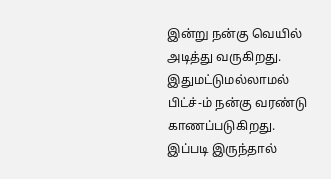இன்று நன்கு வெயில் அடித்து வருகிறது. இதுமட்டுமல்லாமல் பிட்ச்-ம் நன்கு வரண்டு காணப்படுகிறது. இப்படி இருந்தால்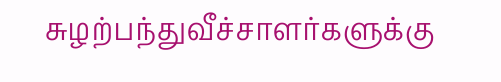சுழற்பந்துவீச்சாளர்களுக்கு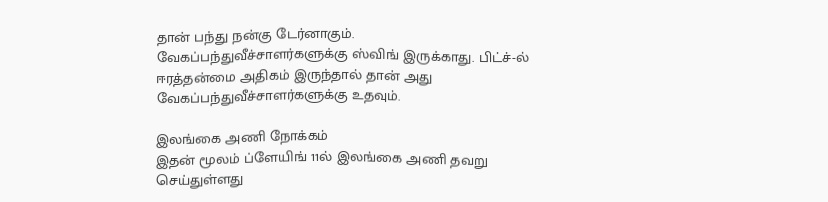தான் பந்து நன்கு டேர்னாகும். வேகப்பந்துவீச்சாளர்களுக்கு ஸ்விங் இருக்காது. பிட்ச்-ல் ஈரத்தன்மை அதிகம் இருந்தால் தான் அது வேகப்பந்துவீச்சாளர்களுக்கு உதவும்.

இலங்கை அணி நோக்கம்
இதன் மூலம் ப்ளேயிங் 11ல் இலங்கை அணி தவறு செய்துள்ளது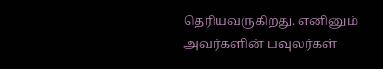தெரியவருகிறது. எனினும் அவர்களின் பவுலர்கள்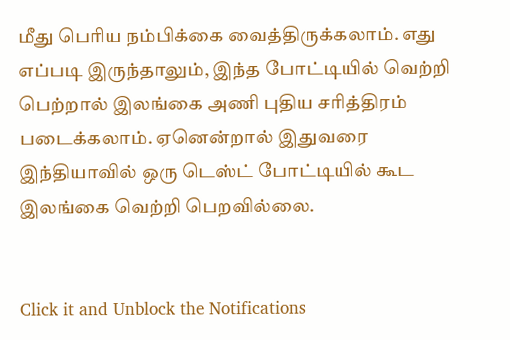மீது பெரிய நம்பிக்கை வைத்திருக்கலாம். எது எப்படி இருந்தாலும், இந்த போட்டியில் வெற்றி பெற்றால் இலங்கை அணி புதிய சரித்திரம் படைக்கலாம். ஏனென்றால் இதுவரை இந்தியாவில் ஒரு டெஸ்ட் போட்டியில் கூட இலங்கை வெற்றி பெறவில்லை.


Click it and Unblock the Notifications